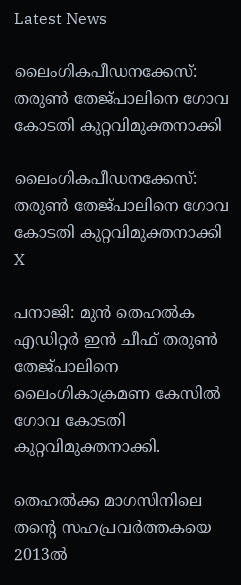Latest News

ലൈംഗികപീഡനക്കേസ്: തരുണ്‍ തേജ്പാലിനെ ഗോവ കോടതി കുറ്റവിമുക്തനാക്കി

ലൈംഗികപീഡനക്കേസ്: തരുണ്‍ തേജ്പാലിനെ ഗോവ കോടതി കുറ്റവിമുക്തനാക്കി
X

പനാജി: മുന്‍ തെഹല്‍ക എഡിറ്റര്‍ ഇന്‍ ചീഫ് തരുണ്‍ തേജ്പാലിനെ ലൈംഗികാക്രമണ കേസില്‍ ഗോവ കോടതി കുറ്റവിമുക്തനാക്കി.

തെഹല്‍ക്ക മാഗസിനിലെ തന്റെ സഹപ്രവര്‍ത്തകയെ 2013ല്‍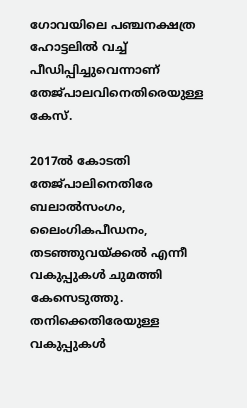ഗോവയിലെ പഞ്ചനക്ഷത്ര ഹോട്ടലില്‍ വച്ച് പീഡിപ്പിച്ചുവെന്നാണ് തേജ്പാലവിനെതിരെയുള്ള കേസ്.

2017ല്‍ കോടതി തേജ്പാലിനെതിരേ ബലാല്‍സംഗം, ലൈംഗികപീഡനം, തടഞ്ഞുവയ്ക്കല്‍ എന്നീ വകുപ്പുകള്‍ ചുമത്തി കേസെടുത്തു. തനിക്കെതിരേയുള്ള വകുപ്പുകള്‍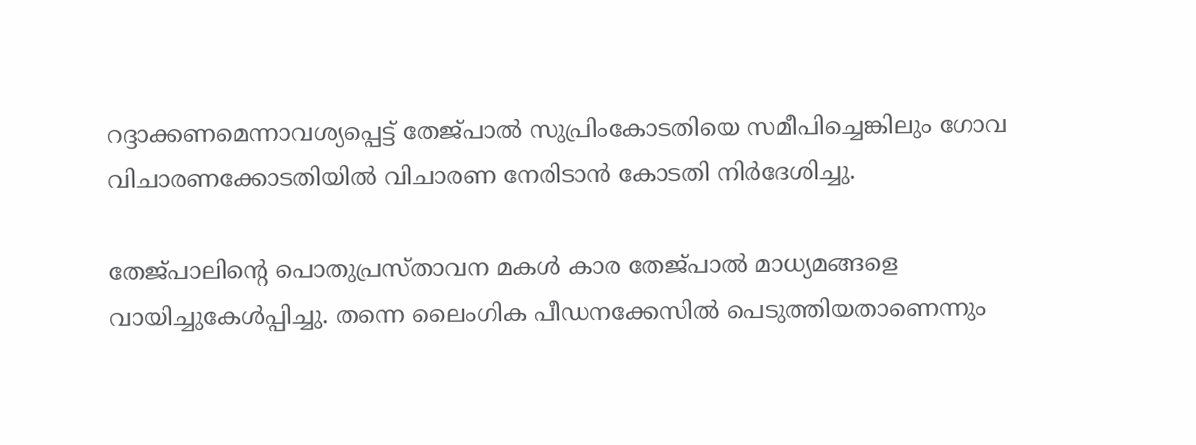റദ്ദാക്കണമെന്നാവശ്യപ്പെട്ട് തേജ്പാല്‍ സുപ്രിംകോടതിയെ സമീപിച്ചെങ്കിലും ഗോവ വിചാരണക്കോടതിയില്‍ വിചാരണ നേരിടാന്‍ കോടതി നിര്‍ദേശിച്ചു.

തേജ്പാലിന്റെ പൊതുപ്രസ്താവന മകള്‍ കാര തേജ്പാല്‍ മാധ്യമങ്ങളെ വായിച്ചുകേള്‍പ്പിച്ചു. തന്നെ ലൈംഗിക പീഡനക്കേസില്‍ പെടുത്തിയതാണെന്നും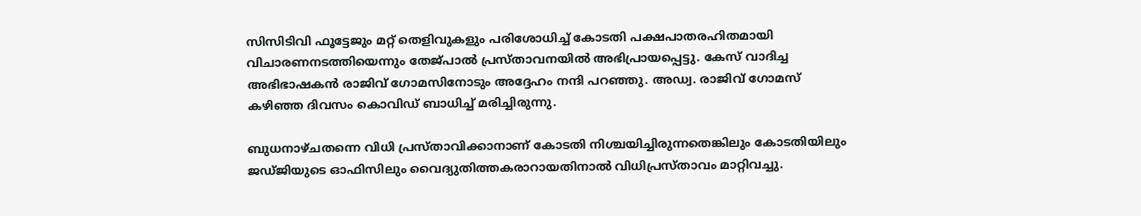സിസിടിവി ഫൂട്ടേജും മറ്റ് തെളിവുകളും പരിശോധിച്ച് കോടതി പക്ഷപാതരഹിതമായി വിചാരണനടത്തിയെന്നും തേജ്പാല്‍ പ്രസ്താവനയില്‍ അഭിപ്രായപ്പെട്ടു. കേസ് വാദിച്ച അഭിഭാഷകന്‍ രാജിവ് ഗോമസിനോടും അദ്ദേഹം നന്ദി പറഞ്ഞു. അഡ്വ. രാജിവ് ഗോമസ് കഴിഞ്ഞ ദിവസം കൊവിഡ് ബാധിച്ച് മരിച്ചിരുന്നു.

ബുധനാഴ്ചതന്നെ വിധി പ്രസ്താവിക്കാനാണ് കോടതി നിശ്ചയിച്ചിരുന്നതെങ്കിലും കോടതിയിലും ജഡ്ജിയുടെ ഓഫിസിലും വൈദ്യുതിത്തകരാറായതിനാല്‍ വിധിപ്രസ്താവം മാറ്റിവച്ചു.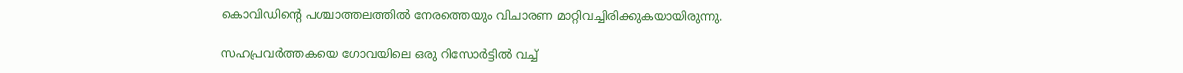കൊവിഡിന്റെ പശ്ചാത്തലത്തില്‍ നേരത്തെയും വിചാരണ മാറ്റിവച്ചിരിക്കുകയായിരുന്നു.

സഹപ്രവര്‍ത്തകയെ ഗോവയിലെ ഒരു റിസോര്‍ട്ടില്‍ വച്ച്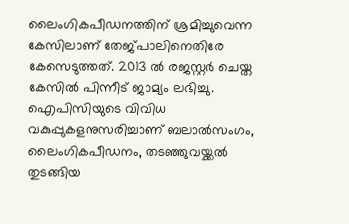ലൈംഗികപീഡനത്തിന് ശ്രമിച്ചുവെന്ന കേസിലാണ് തേജ്പാലിനെതിരേ കേസെടുത്തത്. 2013 ല്‍ രജസ്റ്റര്‍ ചെയ്ത കേസില്‍ പിന്നീട് ജാമ്യം ലഭിച്ചു. ഐപിസിയുടെ വിവിധ വകുപ്പുകളനുസരിച്ചാണ് ബലാല്‍സംഗം, ലൈംഗികപീഡനം, തടഞ്ഞുവയ്ക്കല്‍ തുടങ്ങിയ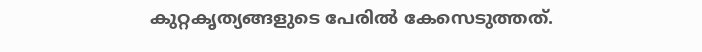കുറ്റകൃത്യങ്ങളുടെ പേരില്‍ കേസെടുത്തത്.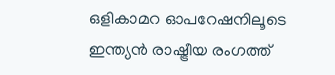ഒളികാമറ ഓപറേഷനിലൂടെ ഇന്ത്യന്‍ രാഷ്ട്രീയ രംഗത്ത്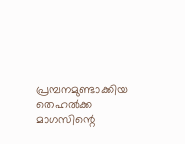പ്രമ്പനമുണ്ടാക്കിയ തെഹല്‍ക്ക മാഗസിന്റെ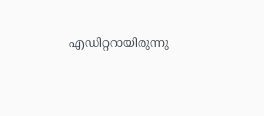എഡിറ്ററായിരുന്നു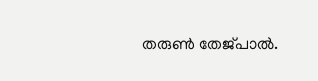തരുണ്‍ തേജ്പാല്‍.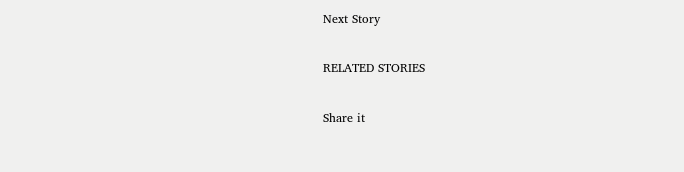Next Story

RELATED STORIES

Share it